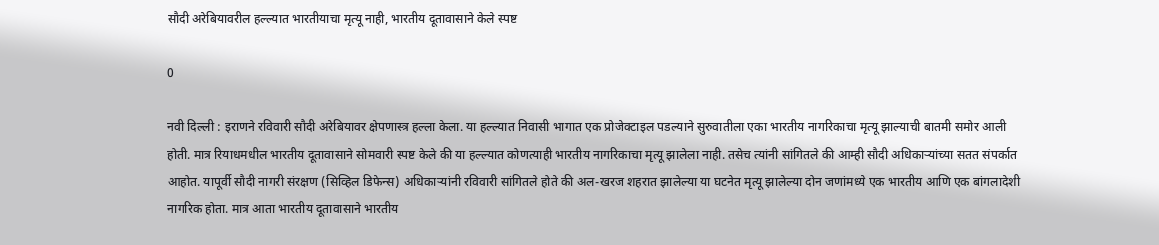सौदी अरेबियावरील हल्ल्यात भारतीयाचा मृत्यू नाही, भारतीय दूतावासाने केले स्पष्ट

0

नवी दिल्ली : इराणने रविवारी सौदी अरेबियावर क्षेपणास्त्र हल्ला केला. या हल्ल्यात निवासी भागात एक प्रोजेक्टाइल पडल्याने सुरुवातीला एका भारतीय नागरिकाचा मृत्यू झाल्याची बातमी समोर आली होती. मात्र रियाधमधील भारतीय दूतावासाने सोमवारी स्पष्ट केले की या हल्ल्यात कोणत्याही भारतीय नागरिकाचा मृत्यू झालेला नाही. तसेच त्यांनी सांगितले की आम्ही सौदी अधिकाऱ्यांच्या सतत संपर्कात आहोत. यापूर्वी सौदी नागरी संरक्षण (सिव्हिल डिफेन्स) अधिकाऱ्यांनी रविवारी सांगितले होते की अल-खरज शहरात झालेल्या या घटनेत मृत्यू झालेल्या दोन जणांमध्ये एक भारतीय आणि एक बांगलादेशी नागरिक होता. मात्र आता भारतीय दूतावासाने भारतीय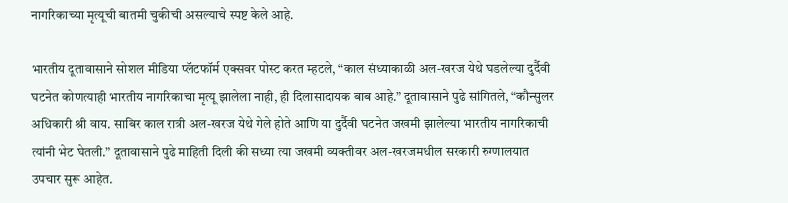नागरिकाच्या मृत्यूची बातमी चुकीची असल्याचे स्पष्ट केले आहे.

भारतीय दूतावासाने सोशल मीडिया प्लॅटफॉर्म एक्सवर पोस्ट करत म्हटले, “काल संध्याकाळी अल-खरज येथे घडलेल्या दुर्दैवी घटनेत कोणत्याही भारतीय नागरिकाचा मृत्यू झालेला नाही, ही दिलासादायक बाब आहे.” दूतावासाने पुढे सांगितले, “कौन्सुलर अधिकारी श्री वाय. साबिर काल रात्री अल-खरज येथे गेले होते आणि या दुर्दैवी घटनेत जखमी झालेल्या भारतीय नागरिकाची त्यांनी भेट घेतली.” दूतावासाने पुढे माहिती दिली की सध्या त्या जखमी व्यक्तीवर अल-खरजमधील सरकारी रुग्णालयात उपचार सुरू आहेत.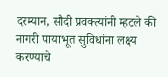दरम्यान, सौदी प्रवक्त्यांनी म्हटले की नागरी पायाभूत सुविधांना लक्ष्य करण्याचे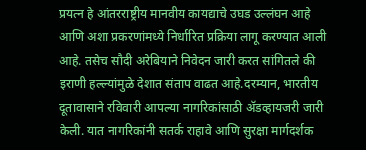प्रयत्न हे आंतरराष्ट्रीय मानवीय कायद्याचे उघड उल्लंघन आहे आणि अशा प्रकरणांमध्ये निर्धारित प्रक्रिया लागू करण्यात आली आहे. तसेच सौदी अरेबियाने निवेदन जारी करत सांगितले की इराणी हल्ल्यांमुळे देशात संताप वाढत आहे.दरम्यान, भारतीय दूतावासाने रविवारी आपल्या नागरिकांसाठी ॲडव्हायजरी जारी केली. यात नागरिकांनी सतर्क राहावे आणि सुरक्षा मार्गदर्शक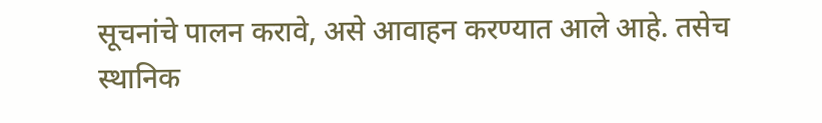सूचनांचे पालन करावे, असे आवाहन करण्यात आले आहे. तसेच स्थानिक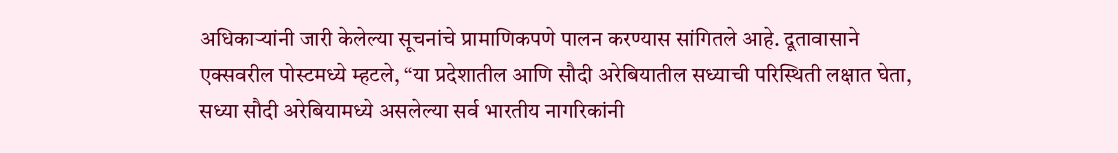अधिकाऱ्यांनी जारी केलेल्या सूचनांचे प्रामाणिकपणे पालन करण्यास सांगितले आहे. दूतावासाने एक्सवरील पोस्टमध्ये म्हटले, “या प्रदेशातील आणि सौदी अरेबियातील सध्याची परिस्थिती लक्षात घेता, सध्या सौदी अरेबियामध्ये असलेल्या सर्व भारतीय नागरिकांनी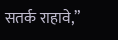सतर्क राहावे,”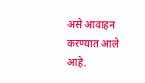असे आवाहन करण्यात आले आहे.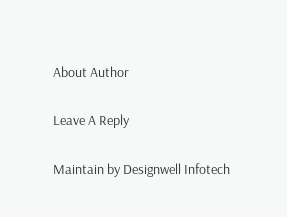About Author

Leave A Reply

Maintain by Designwell Infotech